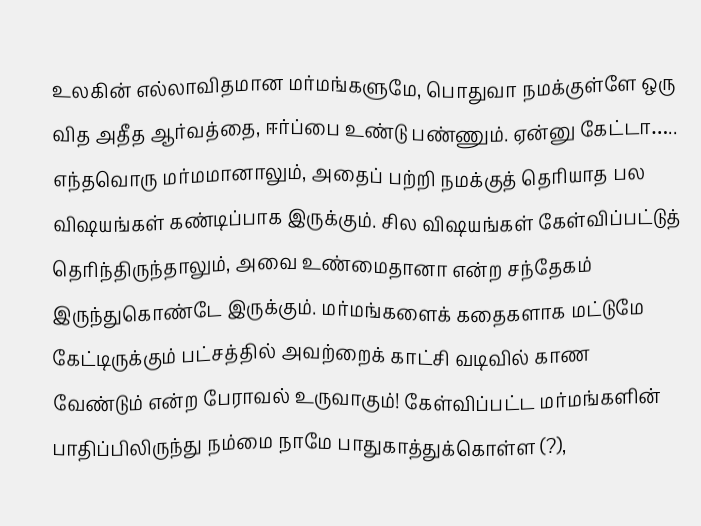உலகின் எல்லாவிதமான மர்மங்களுமே, பொதுவா நமக்குள்ளே ஒரு வித அதீத ஆர்வத்தை, ஈர்ப்பை உண்டு பண்ணும். ஏன்னு கேட்டா….. எந்தவொரு மர்மமானாலும், அதைப் பற்றி நமக்குத் தெரியாத பல விஷயங்கள் கண்டிப்பாக இருக்கும். சில விஷயங்கள் கேள்விப்பட்டுத் தெரிந்திருந்தாலும், அவை உண்மைதானா என்ற சந்தேகம் இருந்துகொண்டே இருக்கும். மர்மங்களைக் கதைகளாக மட்டுமே கேட்டிருக்கும் பட்சத்தில் அவற்றைக் காட்சி வடிவில் காண வேண்டும் என்ற பேராவல் உருவாகும்! கேள்விப்பட்ட மர்மங்களின் பாதிப்பிலிருந்து நம்மை நாமே பாதுகாத்துக்கொள்ள (?),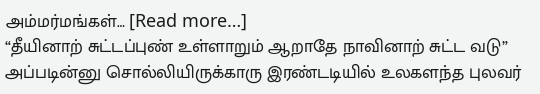அம்மர்மங்கள்… [Read more…]
“தீயினாற் சுட்டப்புண் உள்ளாறும் ஆறாதே நாவினாற் சுட்ட வடு” அப்படின்னு சொல்லியிருக்காரு இரண்டடியில் உலகளந்த புலவர்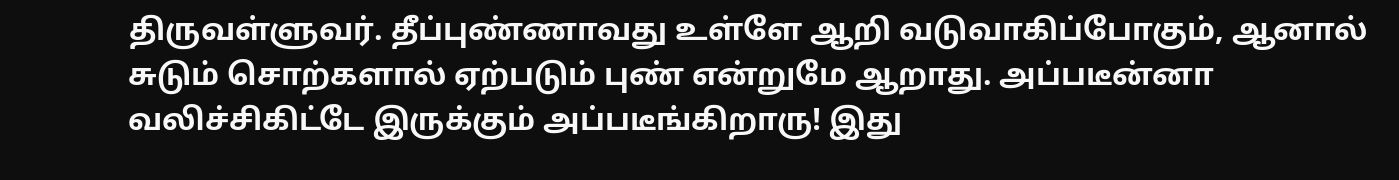திருவள்ளுவர். தீப்புண்ணாவது உள்ளே ஆறி வடுவாகிப்போகும், ஆனால் சுடும் சொற்களால் ஏற்படும் புண் என்றுமே ஆறாது. அப்படீன்னா வலிச்சிகிட்டே இருக்கும் அப்படீங்கிறாரு! இது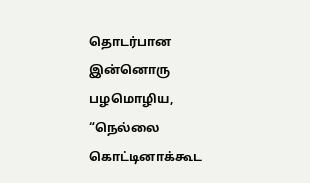தொடர்பான இன்னொரு பழமொழிய, “நெல்லை கொட்டினாக்கூட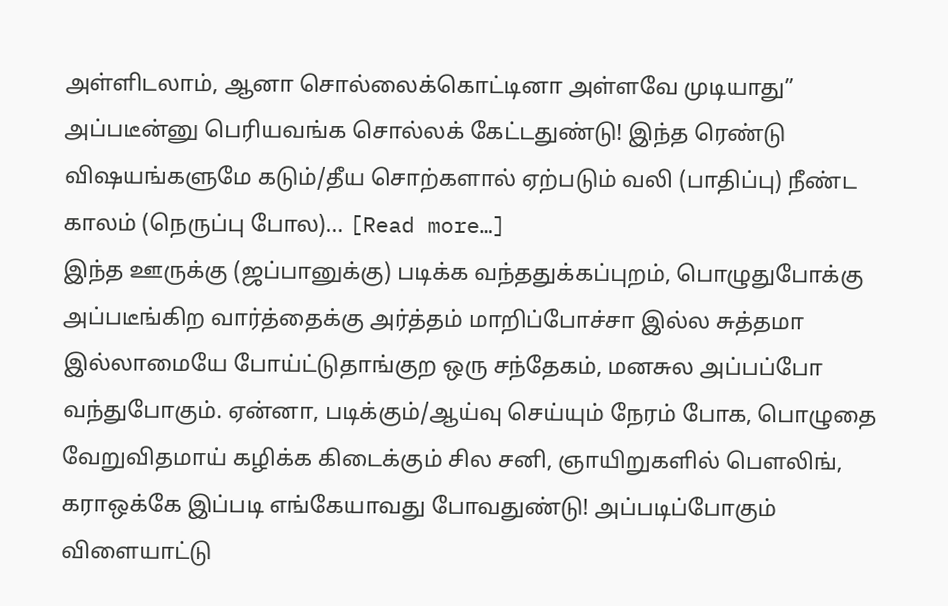அள்ளிடலாம், ஆனா சொல்லைக்கொட்டினா அள்ளவே முடியாது” அப்படீன்னு பெரியவங்க சொல்லக் கேட்டதுண்டு! இந்த ரெண்டு விஷயங்களுமே கடும்/தீய சொற்களால் ஏற்படும் வலி (பாதிப்பு) நீண்ட காலம் (நெருப்பு போல)… [Read more…]
இந்த ஊருக்கு (ஜப்பானுக்கு) படிக்க வந்ததுக்கப்புறம், பொழுதுபோக்கு அப்படீங்கிற வார்த்தைக்கு அர்த்தம் மாறிப்போச்சா இல்ல சுத்தமா இல்லாமையே போய்ட்டுதாங்குற ஒரு சந்தேகம், மனசுல அப்பப்போ வந்துபோகும். ஏன்னா, படிக்கும்/ஆய்வு செய்யும் நேரம் போக, பொழுதை வேறுவிதமாய் கழிக்க கிடைக்கும் சில சனி, ஞாயிறுகளில் பௌலிங், கராஒக்கே இப்படி எங்கேயாவது போவதுண்டு! அப்படிப்போகும் விளையாட்டு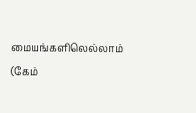மையங்களிலெல்லாம் (கேம்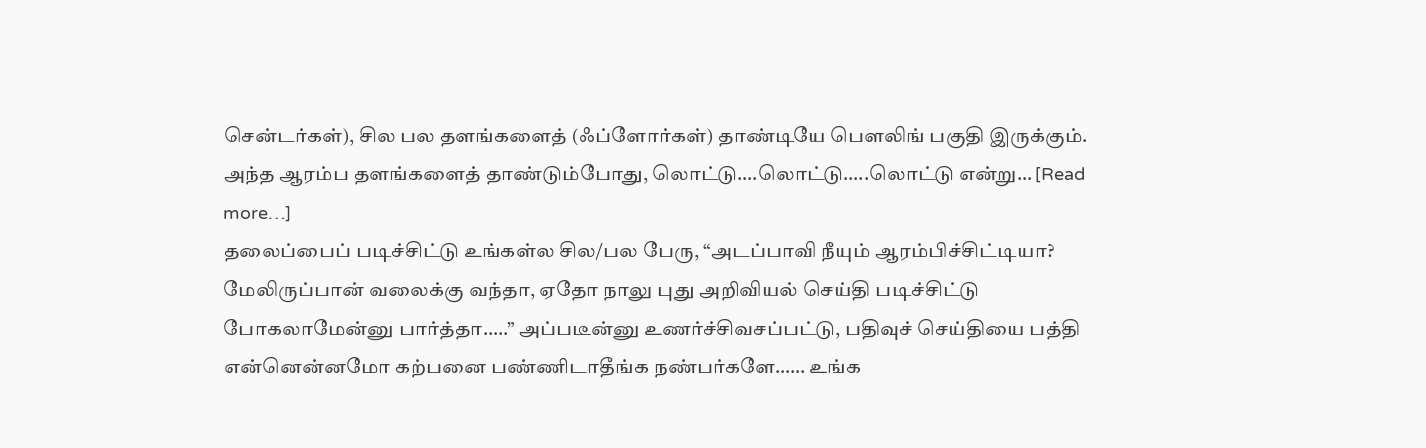சென்டர்கள்), சில பல தளங்களைத் (ஃப்ளோர்கள்) தாண்டியே பௌலிங் பகுதி இருக்கும். அந்த ஆரம்ப தளங்களைத் தாண்டும்போது, லொட்டு….லொட்டு…..லொட்டு என்று… [Read more…]
தலைப்பைப் படிச்சிட்டு உங்கள்ல சில/பல பேரு, “அடப்பாவி நீயும் ஆரம்பிச்சிட்டியா? மேலிருப்பான் வலைக்கு வந்தா, ஏதோ நாலு புது அறிவியல் செய்தி படிச்சிட்டு போகலாமேன்னு பார்த்தா…..” அப்படீன்னு உணர்ச்சிவசப்பட்டு, பதிவுச் செய்தியை பத்தி என்னென்னமோ கற்பனை பண்ணிடாதீங்க நண்பர்களே…… உங்க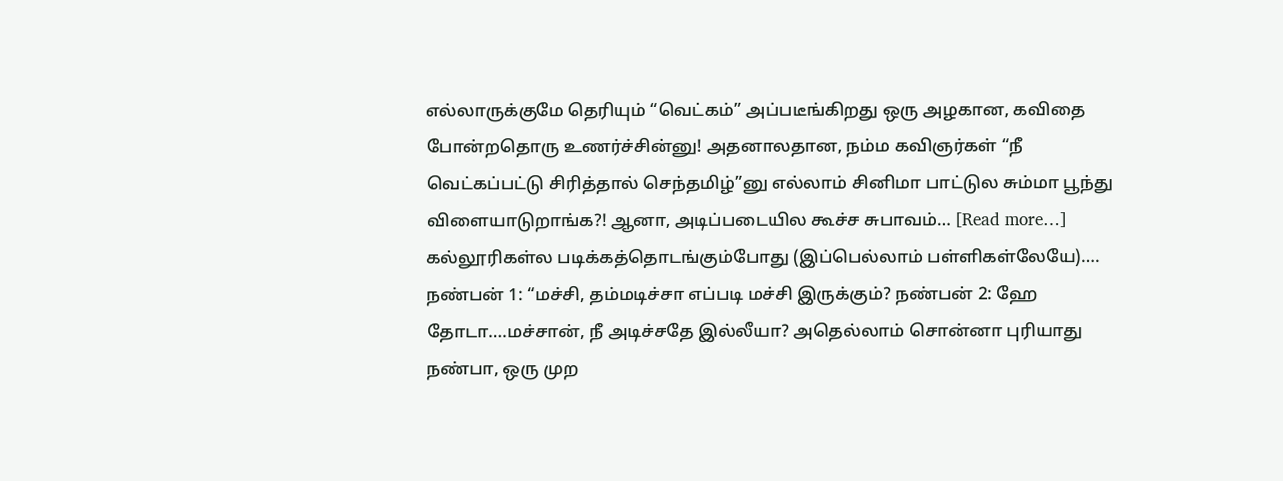எல்லாருக்குமே தெரியும் “வெட்கம்” அப்படீங்கிறது ஒரு அழகான, கவிதை போன்றதொரு உணர்ச்சின்னு! அதனாலதான, நம்ம கவிஞர்கள் “நீ வெட்கப்பட்டு சிரித்தால் செந்தமிழ்”னு எல்லாம் சினிமா பாட்டுல சும்மா பூந்து விளையாடுறாங்க?! ஆனா, அடிப்படையில கூச்ச சுபாவம்… [Read more…]
கல்லூரிகள்ல படிக்கத்தொடங்கும்போது (இப்பெல்லாம் பள்ளிகள்லேயே)…. நண்பன் 1: “மச்சி, தம்மடிச்சா எப்படி மச்சி இருக்கும்? நண்பன் 2: ஹே தோடா….மச்சான், நீ அடிச்சதே இல்லீயா? அதெல்லாம் சொன்னா புரியாது நண்பா, ஒரு முற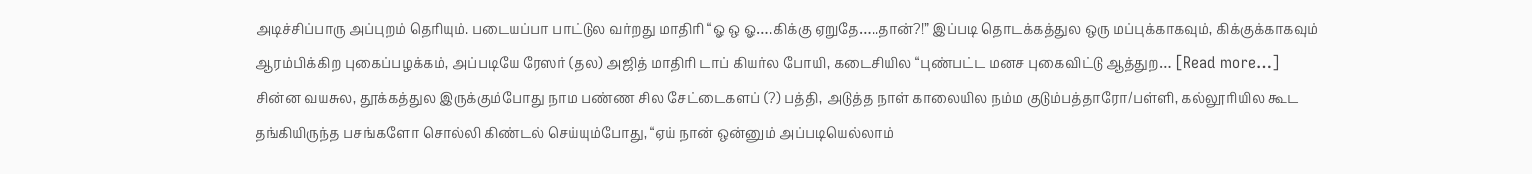அடிச்சிப்பாரு அப்புறம் தெரியும். படையப்பா பாட்டுல வர்றது மாதிரி “ஓ ஒ ஓ….கிக்கு ஏறுதே…..தான்?!” இப்படி தொடக்கத்துல ஒரு மப்புக்காகவும், கிக்குக்காகவும் ஆரம்பிக்கிற புகைப்பழக்கம், அப்படியே ரேஸர் (தல) அஜித் மாதிரி டாப் கியர்ல போயி, கடைசியில “புண்பட்ட மனச புகைவிட்டு ஆத்துற… [Read more…]
சின்ன வயசுல, தூக்கத்துல இருக்கும்போது நாம பண்ண சில சேட்டைகளப் (?) பத்தி, அடுத்த நாள் காலையில நம்ம குடும்பத்தாரோ/பள்ளி, கல்லூரியில கூட தங்கியிருந்த பசங்களோ சொல்லி கிண்டல் செய்யும்போது, “ஏய் நான் ஒன்னும் அப்படியெல்லாம்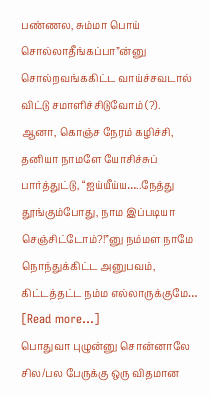பண்ணல, சும்மா பொய் சொல்லாதீங்கப்பா”ன்னு சொல்றவங்ககிட்ட வாய்ச்சவடால் விட்டு சமாளிச்சிடுவோம் (?). ஆனா, கொஞ்ச நேரம் கழிச்சி, தனியா நாமளே யோசிச்சுப் பார்த்துட்டு, “ஐய்யீய்ய…..நேத்து தூங்கும்போது, நாம இப்படியா செஞ்சிட்டோம்?!”னு நம்மள நாமே நொந்துக்கிட்ட அனுபவம், கிட்டத்தட்ட நம்ம எல்லாருக்குமே… [Read more…]
பொதுவா புழுன்னு சொன்னாலே சில/பல பேருக்கு ஒரு விதமான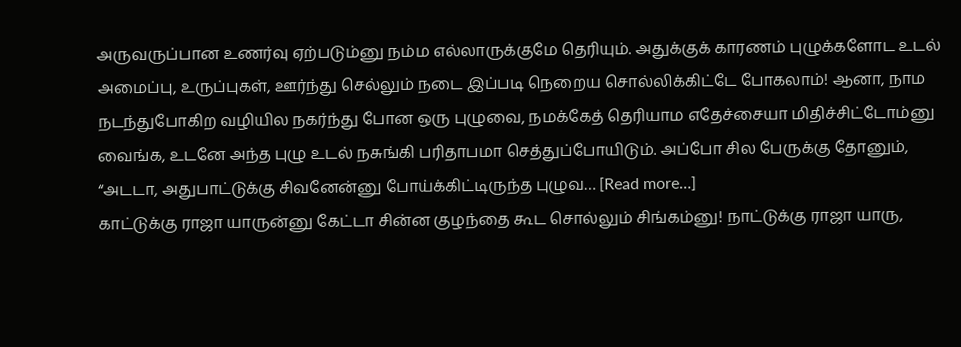அருவருப்பான உணர்வு ஏற்படும்னு நம்ம எல்லாருக்குமே தெரியும். அதுக்குக் காரணம் புழுக்களோட உடல் அமைப்பு, உருப்புகள், ஊர்ந்து செல்லும் நடை இப்படி நெறைய சொல்லிக்கிட்டே போகலாம்! ஆனா, நாம நடந்துபோகிற வழியில நகர்ந்து போன ஒரு புழுவை, நமக்கேத் தெரியாம எதேச்சையா மிதிச்சிட்டோம்னு வைங்க, உடனே அந்த புழு உடல் நசுங்கி பரிதாபமா செத்துப்போயிடும். அப்போ சில பேருக்கு தோனும், “அடடா, அதுபாட்டுக்கு சிவனேன்னு போய்க்கிட்டிருந்த புழுவ… [Read more…]
காட்டுக்கு ராஜா யாருன்னு கேட்டா சின்ன குழந்தை கூட சொல்லும் சிங்கம்னு! நாட்டுக்கு ராஜா யாரு,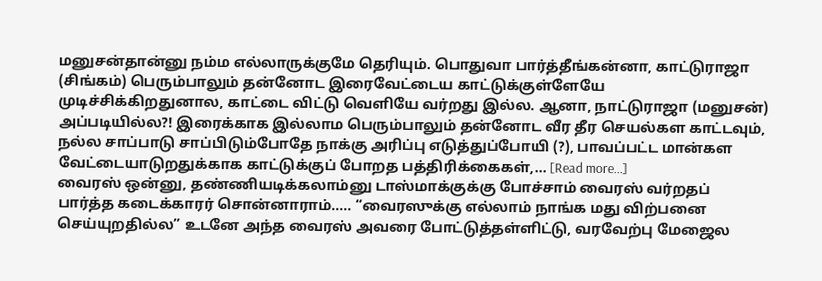மனுசன்தான்னு நம்ம எல்லாருக்குமே தெரியும். பொதுவா பார்த்தீங்கன்னா, காட்டுராஜா (சிங்கம்) பெரும்பாலும் தன்னோட இரைவேட்டைய காட்டுக்குள்ளேயே முடிச்சிக்கிறதுனால, காட்டை விட்டு வெளியே வர்றது இல்ல. ஆனா, நாட்டுராஜா (மனுசன்) அப்படியில்ல?! இரைக்காக இல்லாம பெரும்பாலும் தன்னோட வீர தீர செயல்கள காட்டவும், நல்ல சாப்பாடு சாப்பிடும்போதே நாக்கு அரிப்பு எடுத்துப்போயி (?), பாவப்பட்ட மான்கள வேட்டையாடுறதுக்காக காட்டுக்குப் போறத பத்திரிக்கைகள்,… [Read more…]
வைரஸ் ஒன்னு, தண்ணியடிக்கலாம்னு டாஸ்மாக்குக்கு போச்சாம் வைரஸ் வர்றதப் பார்த்த கடைக்காரர் சொன்னாராம்….. “வைரஸுக்கு எல்லாம் நாங்க மது விற்பனை செய்யுறதில்ல” உடனே அந்த வைரஸ் அவரை போட்டுத்தள்ளிட்டு, வரவேற்பு மேஜைல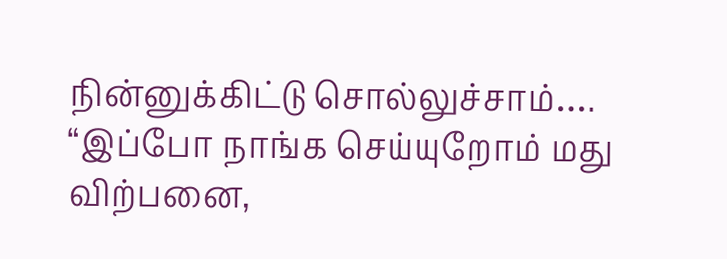நின்னுக்கிட்டு சொல்லுச்சாம்…. “இப்போ நாங்க செய்யுறோம் மது விற்பனை,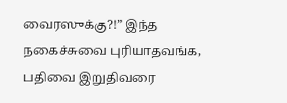வைரஸுக்கு?!” இந்த நகைச்சுவை புரியாதவங்க, பதிவை இறுதிவரை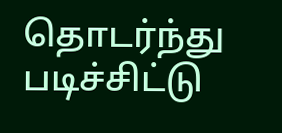தொடர்ந்து படிச்சிட்டு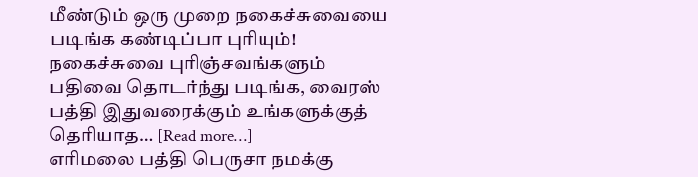மீண்டும் ஒரு முறை நகைச்சுவையை படிங்க கண்டிப்பா புரியும்! நகைச்சுவை புரிஞ்சவங்களும் பதிவை தொடர்ந்து படிங்க, வைரஸ் பத்தி இதுவரைக்கும் உங்களுக்குத் தெரியாத… [Read more…]
எரிமலை பத்தி பெருசா நமக்கு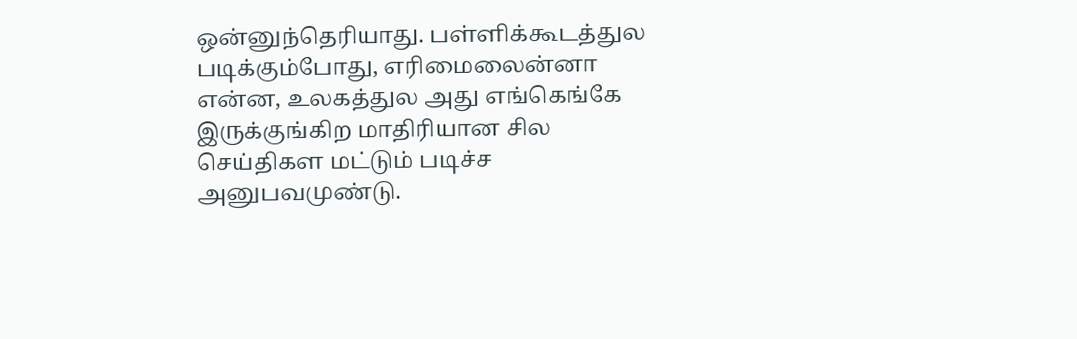ஒன்னுந்தெரியாது. பள்ளிக்கூடத்துல படிக்கும்போது, எரிமைலைன்னா என்ன, உலகத்துல அது எங்கெங்கே இருக்குங்கிற மாதிரியான சில செய்திகள மட்டும் படிச்ச அனுபவமுண்டு.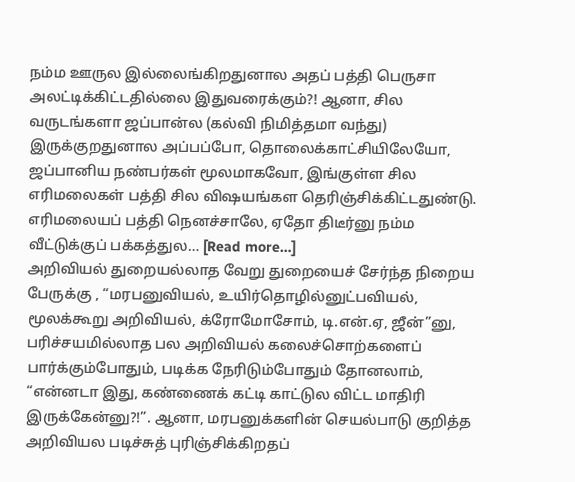நம்ம ஊருல இல்லைங்கிறதுனால அதப் பத்தி பெருசா அலட்டிக்கிட்டதில்லை இதுவரைக்கும்?! ஆனா, சில வருடங்களா ஜப்பான்ல (கல்வி நிமித்தமா வந்து) இருக்குறதுனால அப்பப்போ, தொலைக்காட்சியிலேயோ, ஜப்பானிய நண்பர்கள் மூலமாகவோ, இங்குள்ள சில எரிமலைகள் பத்தி சில விஷயங்கள தெரிஞ்சிக்கிட்டதுண்டு. எரிமலையப் பத்தி நெனச்சாலே, ஏதோ திடீர்னு நம்ம வீட்டுக்குப் பக்கத்துல… [Read more…]
அறிவியல் துறையல்லாத வேறு துறையைச் சேர்ந்த நிறைய பேருக்கு , “மரபனுவியல், உயிர்தொழில்னுட்பவியல், மூலக்கூறு அறிவியல், க்ரோமோசோம், டி.என்.ஏ, ஜீன்”னு, பரிச்சயமில்லாத பல அறிவியல் கலைச்சொற்களைப் பார்க்கும்போதும், படிக்க நேரிடும்போதும் தோனலாம், “என்னடா இது, கண்ணைக் கட்டி காட்டுல விட்ட மாதிரி இருக்கேன்னு?!”. ஆனா, மரபனுக்களின் செயல்பாடு குறித்த அறிவியல படிச்சுத் புரிஞ்சிக்கிறதப்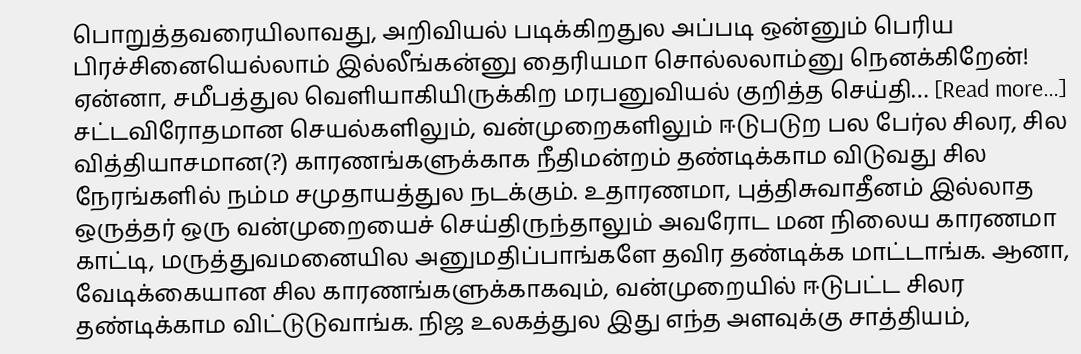பொறுத்தவரையிலாவது, அறிவியல் படிக்கிறதுல அப்படி ஒன்னும் பெரிய பிரச்சினையெல்லாம் இல்லீங்கன்னு தைரியமா சொல்லலாம்னு நெனக்கிறேன்! ஏன்னா, சமீபத்துல வெளியாகியிருக்கிற மரபனுவியல் குறித்த செய்தி… [Read more…]
சட்டவிரோதமான செயல்களிலும், வன்முறைகளிலும் ஈடுபடுற பல பேர்ல சிலர, சில வித்தியாசமான(?) காரணங்களுக்காக நீதிமன்றம் தண்டிக்காம விடுவது சில நேரங்களில் நம்ம சமுதாயத்துல நடக்கும். உதாரணமா, புத்திசுவாதீனம் இல்லாத ஒருத்தர் ஒரு வன்முறையைச் செய்திருந்தாலும் அவரோட மன நிலைய காரணமா காட்டி, மருத்துவமனையில அனுமதிப்பாங்களே தவிர தண்டிக்க மாட்டாங்க. ஆனா, வேடிக்கையான சில காரணங்களுக்காகவும், வன்முறையில் ஈடுபட்ட சிலர தண்டிக்காம விட்டுடுவாங்க. நிஜ உலகத்துல இது எந்த அளவுக்கு சாத்தியம்,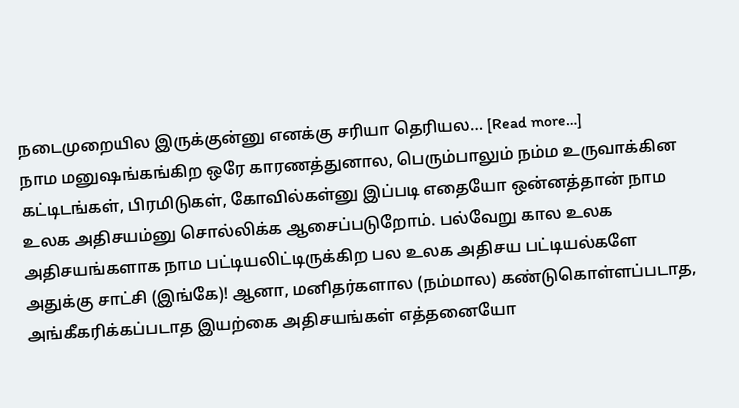நடைமுறையில இருக்குன்னு எனக்கு சரியா தெரியல… [Read more…]
நாம மனுஷங்கங்கிற ஒரே காரணத்துனால, பெரும்பாலும் நம்ம உருவாக்கின கட்டிடங்கள், பிரமிடுகள், கோவில்கள்னு இப்படி எதையோ ஒன்னத்தான் நாம உலக அதிசயம்னு சொல்லிக்க ஆசைப்படுறோம். பல்வேறு கால உலக அதிசயங்களாக நாம பட்டியலிட்டிருக்கிற பல உலக அதிசய பட்டியல்களே அதுக்கு சாட்சி (இங்கே)! ஆனா, மனிதர்களால (நம்மால) கண்டுகொள்ளப்படாத, அங்கீகரிக்கப்படாத இயற்கை அதிசயங்கள் எத்தனையோ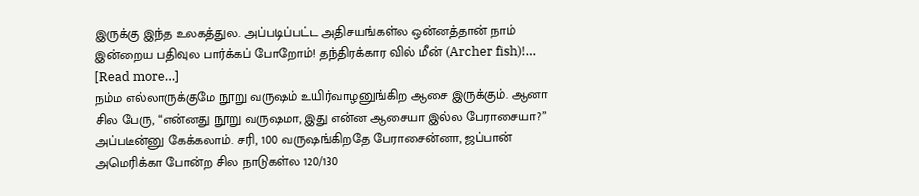இருக்கு இந்த உலகத்துல. அப்படிப்பட்ட அதிசயங்கள்ல ஒன்னத்தான் நாம் இன்றைய பதிவுல பார்க்கப் போறோம்! தந்திரக்கார வில் மீன் (Archer fish)!… [Read more…]
நம்ம எல்லாருக்குமே நூறு வருஷம் உயிர்வாழனுங்கிற ஆசை இருக்கும். ஆனா சில பேரு, “என்னது நூறு வருஷமா, இது என்ன ஆசையா இல்ல பேராசையா?” அப்படீன்னு கேக்கலாம். சரி, 100 வருஷங்கிறதே பேராசைன்னா, ஜப்பான் அமெரிக்கா போன்ற சில நாடுகள்ல 120/130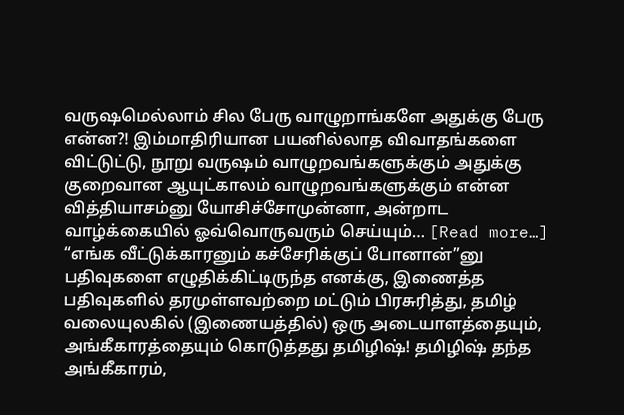வருஷமெல்லாம் சில பேரு வாழுறாங்களே அதுக்கு பேரு என்ன?! இம்மாதிரியான பயனில்லாத விவாதங்களை விட்டுட்டு, நூறு வருஷம் வாழுறவங்களுக்கும் அதுக்கு குறைவான ஆயுட்காலம் வாழுறவங்களுக்கும் என்ன வித்தியாசம்னு யோசிச்சோமுன்னா, அன்றாட வாழ்க்கையில் ஓவ்வொருவரும் செய்யும்… [Read more…]
“எங்க வீட்டுக்காரனும் கச்சேரிக்குப் போனான்”னு பதிவுகளை எழுதிக்கிட்டிருந்த எனக்கு, இணைத்த பதிவுகளில் தரமுள்ளவற்றை மட்டும் பிரசுரித்து, தமிழ் வலையுலகில் (இணையத்தில்) ஒரு அடையாளத்தையும், அங்கீகாரத்தையும் கொடுத்தது தமிழிஷ்! தமிழிஷ் தந்த அங்கீகாரம்,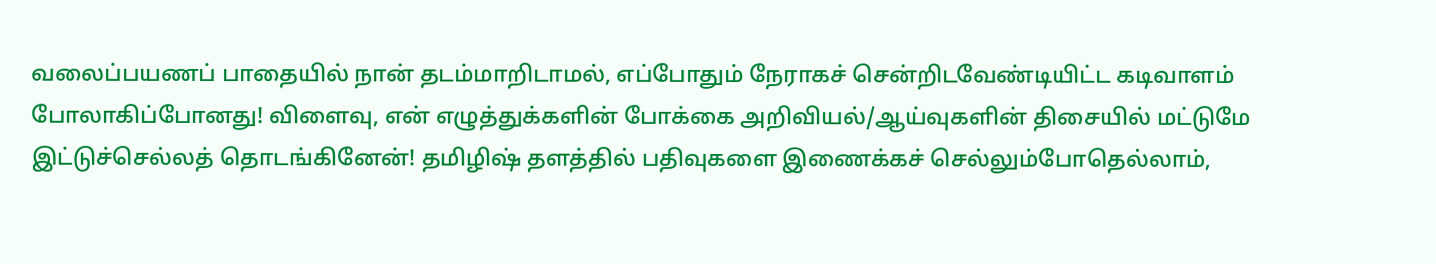வலைப்பயணப் பாதையில் நான் தடம்மாறிடாமல், எப்போதும் நேராகச் சென்றிடவேண்டியிட்ட கடிவாளம் போலாகிப்போனது! விளைவு, என் எழுத்துக்களின் போக்கை அறிவியல்/ஆய்வுகளின் திசையில் மட்டுமே இட்டுச்செல்லத் தொடங்கினேன்! தமிழிஷ் தளத்தில் பதிவுகளை இணைக்கச் செல்லும்போதெல்லாம்,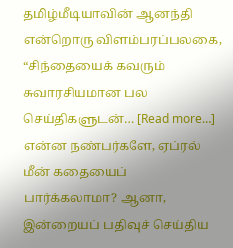தமிழ்மீடியாவின் ஆனந்தி என்றொரு விளம்பரப்பலகை, “சிந்தையைக் கவரும் சுவாரசியமான பல செய்திகளுடன்… [Read more…]
என்ன நண்பர்களே, ஏப்ரல் மீன் கதையைப் பார்க்கலாமா? ஆனா, இன்றையப் பதிவுச் செய்திய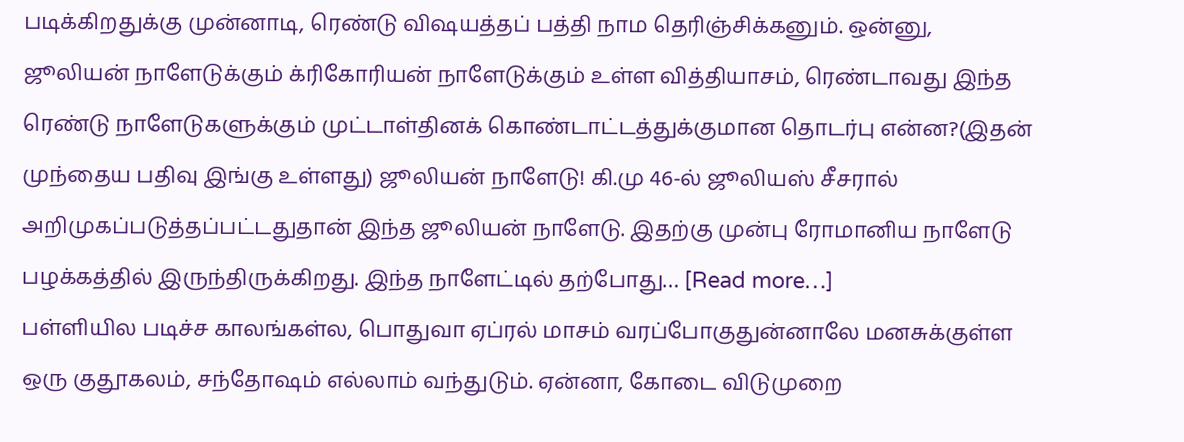படிக்கிறதுக்கு முன்னாடி, ரெண்டு விஷயத்தப் பத்தி நாம தெரிஞ்சிக்கனும். ஒன்னு, ஜூலியன் நாளேடுக்கும் க்ரிகோரியன் நாளேடுக்கும் உள்ள வித்தியாசம், ரெண்டாவது இந்த ரெண்டு நாளேடுகளுக்கும் முட்டாள்தினக் கொண்டாட்டத்துக்குமான தொடர்பு என்ன?(இதன் முந்தைய பதிவு இங்கு உள்ளது) ஜூலியன் நாளேடு! கி.மு 46-ல் ஜூலியஸ் சீசரால் அறிமுகப்படுத்தப்பட்டதுதான் இந்த ஜூலியன் நாளேடு. இதற்கு முன்பு ரோமானிய நாளேடு பழக்கத்தில் இருந்திருக்கிறது. இந்த நாளேட்டில் தற்போது… [Read more…]
பள்ளியில படிச்ச காலங்கள்ல, பொதுவா ஏப்ரல் மாசம் வரப்போகுதுன்னாலே மனசுக்குள்ள ஒரு குதூகலம், சந்தோஷம் எல்லாம் வந்துடும். ஏன்னா, கோடை விடுமுறை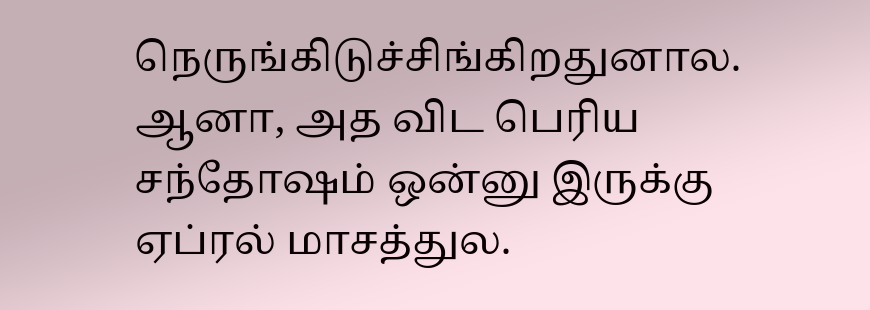நெருங்கிடுச்சிங்கிறதுனால. ஆனா, அத விட பெரிய சந்தோஷம் ஒன்னு இருக்கு ஏப்ரல் மாசத்துல.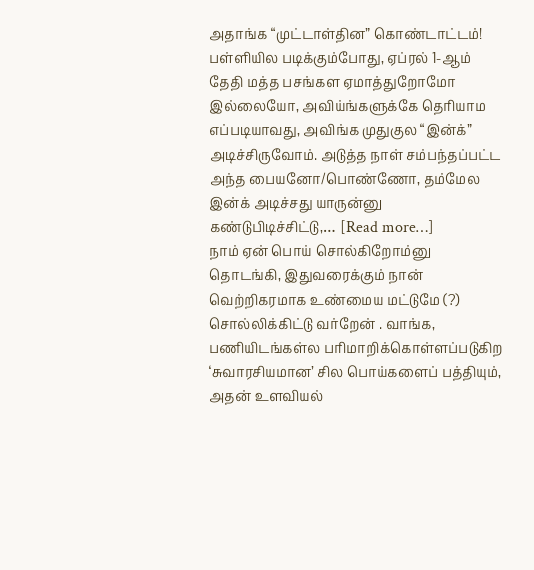அதாங்க “முட்டாள்தின” கொண்டாட்டம்! பள்ளியில படிக்கும்போது, ஏப்ரல் 1-ஆம் தேதி மத்த பசங்கள ஏமாத்துறோமோ இல்லையோ, அவிய்ங்களுக்கே தெரியாம எப்படியாவது, அவிங்க முதுகுல “இன்க்” அடிச்சிருவோம். அடுத்த நாள் சம்பந்தப்பட்ட அந்த பையனோ/பொண்ணோ, தம்மேல இன்க் அடிச்சது யாருன்னு கண்டுபிடிச்சிட்டு,… [Read more…]
நாம் ஏன் பொய் சொல்கிறோம்னு தொடங்கி, இதுவரைக்கும் நான் வெற்றிகரமாக உண்மைய மட்டுமே (?) சொல்லிக்கிட்டு வர்றேன் . வாங்க, பணியிடங்கள்ல பரிமாறிக்கொள்ளப்படுகிற ‘சுவாரசியமான’ சில பொய்களைப் பத்தியும், அதன் உளவியல்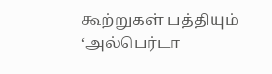கூற்றுகள் பத்தியும் ‘அல்பெர்டா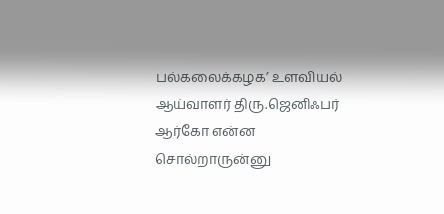பல்கலைக்கழக’ உளவியல் ஆய்வாளர் திரு.ஜெனிஃபர் ஆர்கோ என்ன சொல்றாருன்னு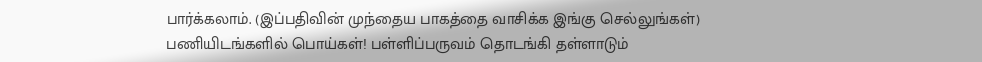பார்க்கலாம். (இப்பதிவின் முந்தைய பாகத்தை வாசிக்க இங்கு செல்லுங்கள்) பணியிடங்களில் பொய்கள்! பள்ளிப்பருவம் தொடங்கி தள்ளாடும்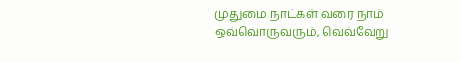முதுமை நாட்கள் வரை நாம் ஒவ்வொருவரும், வெவ்வேறு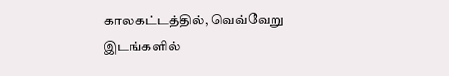காலகட்டத்தில், வெவ்வேறு இடங்களில்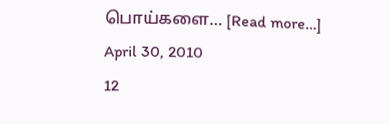பொய்களை… [Read more…]
April 30, 2010
12